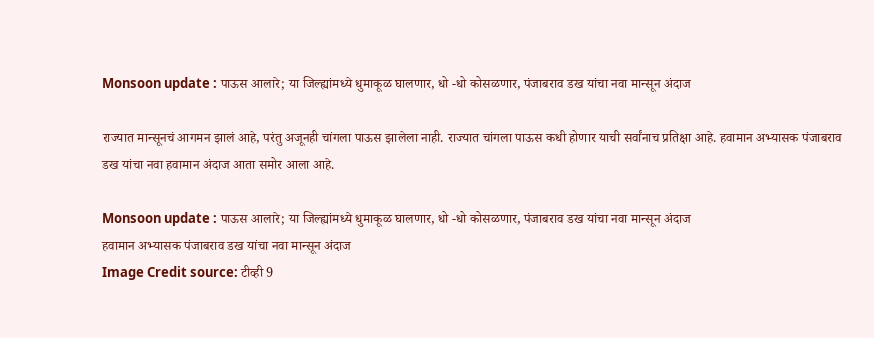Monsoon update : पाऊस आलारे; या जिल्ह्यांमध्ये धुमाकूळ घालणार, धो -धो कोसळणार, पंजाबराव डख यांचा नवा मान्सून अंदाज

राज्यात मान्सूनचं आगमन झालं आहे, परंतु अजूनही चांगला पाऊस झालेला नाही. राज्यात चांगला पाऊस कधी होणार याची सर्वांनाच प्रतिक्षा आहे. हवामान अभ्यासक पंजाबराव डख यांचा नवा हवामान अंदाज आता समोर आला आहे.

Monsoon update : पाऊस आलारे; या जिल्ह्यांमध्ये धुमाकूळ घालणार, धो -धो कोसळणार, पंजाबराव डख यांचा नवा मान्सून अंदाज
हवामान अभ्यासक पंजाबराव डख यांचा नवा मान्सून अंदाज
Image Credit source: टीव्ही 9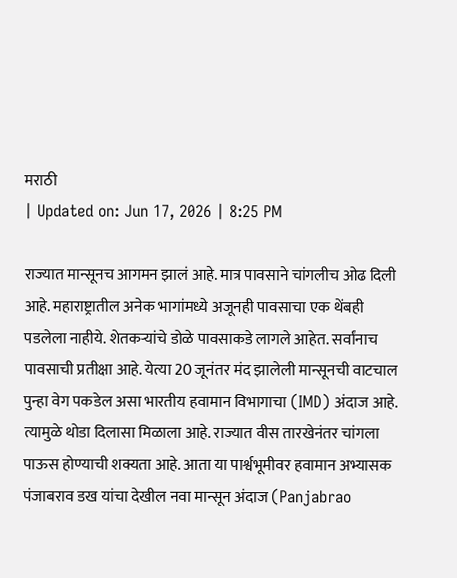मराठी
| Updated on: Jun 17, 2026 | 8:25 PM

राज्यात मान्सूनच आगमन झालं आहे. मात्र पावसाने चांगलीच ओढ दिली आहे. महाराष्ट्रातील अनेक भागांमध्ये अजूनही पावसाचा एक थेंबही पडलेला नाहीये. शेतकऱ्यांचे डोळे पावसाकडे लागले आहेत. सर्वांनाच पावसाची प्रतीक्षा आहे. येत्या 20 जूनंतर मंद झालेली मान्सूनची वाटचाल पुन्हा वेग पकडेल असा भारतीय हवामान विभागाचा (IMD) अंदाज आहे. त्यामुळे थोडा दिलासा मिळाला आहे. राज्यात वीस तारखेनंतर चांगला पाऊस होण्याची शक्यता आहे. आता या पार्श्वभूमीवर हवामान अभ्यासक पंजाबराव डख यांचा देखील नवा मान्सून अंदाज (Panjabrao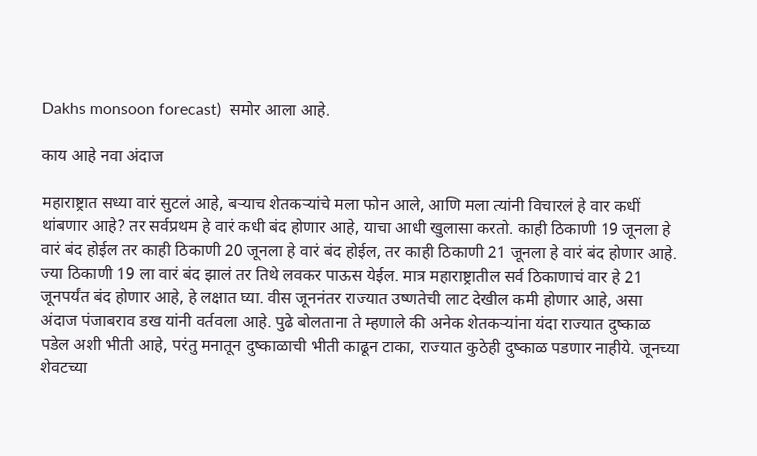Dakhs monsoon forecast)  समोर आला आहे.

काय आहे नवा अंदाज

महाराष्ट्रात सध्या वारं सुटलं आहे, बऱ्याच शेतकऱ्यांचे मला फोन आले, आणि मला त्यांनी विचारलं हे वार कधीं थांबणार आहे? तर सर्वप्रथम हे वारं कधी बंद होणार आहे, याचा आधी खुलासा करतो. काही ठिकाणी 19 जूनला हे वारं बंद होईल तर काही ठिकाणी 20 जूनला हे वारं बंद होईल, तर काही ठिकाणी 21 जूनला हे वारं बंद होणार आहे. ज्या ठिकाणी 19 ला वारं बंद झालं तर तिथे लवकर पाऊस येईल. मात्र महाराष्ट्रातील सर्व ठिकाणाचं वार हे 21 जूनपर्यंत बंद होणार आहे, हे लक्षात घ्या. वीस जूननंतर राज्यात उष्णतेची लाट देखील कमी होणार आहे, असा अंदाज पंजाबराव डख यांनी वर्तवला आहे. पुढे बोलताना ते म्हणाले की अनेक शेतकऱ्यांना यंदा राज्यात दुष्काळ पडेल अशी भीती आहे, परंतु मनातून दुष्काळाची भीती काढून टाका, राज्यात कुठेही दुष्काळ पडणार नाहीये. जूनच्या शेवटच्या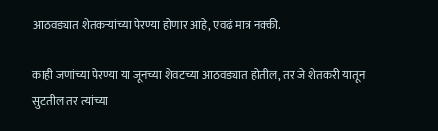आठवड्यात शेतकऱ्यांच्या पेरण्या होणार आहे, एवढं मात्र नक्की.

काही जणांच्या पेरण्या या जूनच्या शेवटच्या आठवड्यात होतील, तर जे शेतकरी यातून सुटतील तर त्यांच्या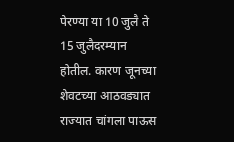पेरण्या या 10 जुलै ते 15 जुलैदरम्यान होतील. कारण जूनच्या शेवटच्या आठवड्यात राज्यात चांगला पाऊस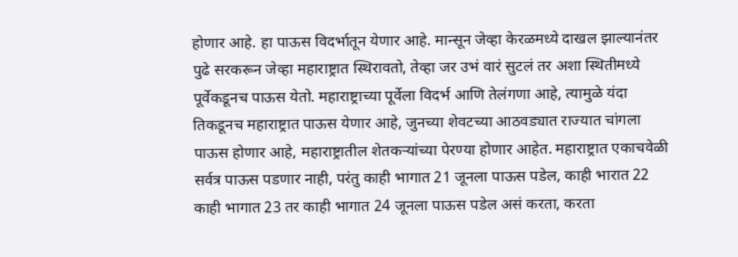होणार आहे. हा पाऊस विदर्भातून येणार आहे. मान्सून जेव्हा केरळमध्ये दाखल झाल्यानंतर पुढे सरकरून जेव्हा महाराष्ट्रात स्थिरावतो, तेव्हा जर उभं वारं सुटलं तर अशा स्थितीमध्ये पूर्वेकडूनच पाऊस येतो. महाराष्ट्राच्या पूर्वेला विदर्भ आणि तेलंगणा आहे, त्यामुळे यंदा तिकडूनच महाराष्ट्रात पाऊस येणार आहे, जुनच्या शेवटच्या आठवड्यात राज्यात चांगला पाऊस होणार आहे, महाराष्ट्रातील शेतकऱ्यांच्या पेरण्या होणार आहेत. महाराष्ट्रात एकाचवेळी सर्वत्र पाऊस पडणार नाही, परंतु काही भागात 21 जूनला पाऊस पडेल, काही भारात 22 काही भागात 23 तर काही भागात 24 जूनला पाऊस पडेल असं करता, करता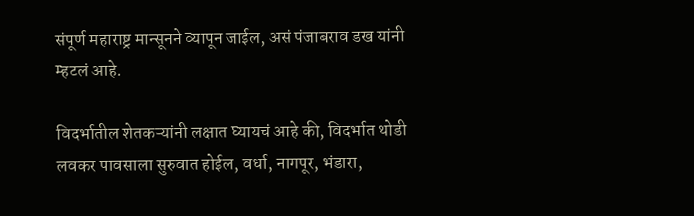संपूर्ण महाराष्ट्र मान्सूनने व्यापून जाईल, असं पंजाबराव डख यांनी म्हटलं आहे.

विदर्भातील शेतकऱ्यांनी लक्षात घ्यायचं आहे की, विदर्भात थोडी लवकर पावसाला सुरुवात होईल, वर्धा, नागपूर, भंडारा,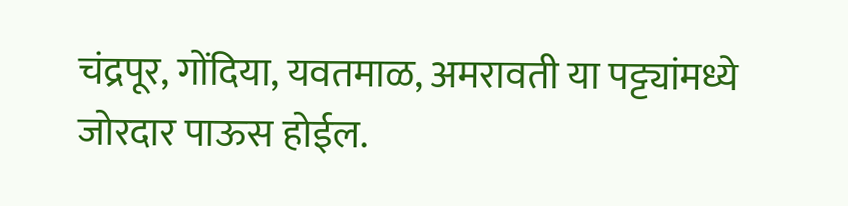चंद्रपूर, गोंदिया, यवतमाळ, अमरावती या पट्ट्यांमध्ये जोरदार पाऊस होईल.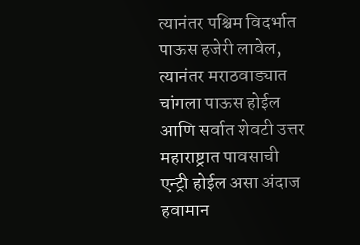त्यानंतर पश्चिम विदर्भात पाऊस हजेरी लावेल, त्यानंतर मराठवाड्यात चांगला पाऊस होईल आणि सर्वात शेवटी उत्तर महाराष्ट्रात पावसाची एन्ट्री होईल असा अंदाज हवामान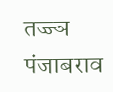तज्ज्ञ पंजाबराव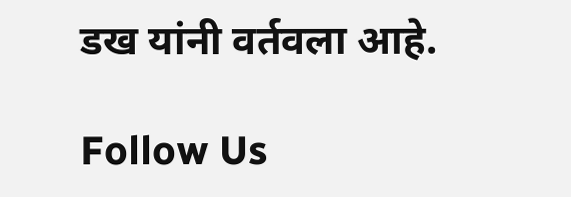डख यांनी वर्तवला आहे.

Follow Us